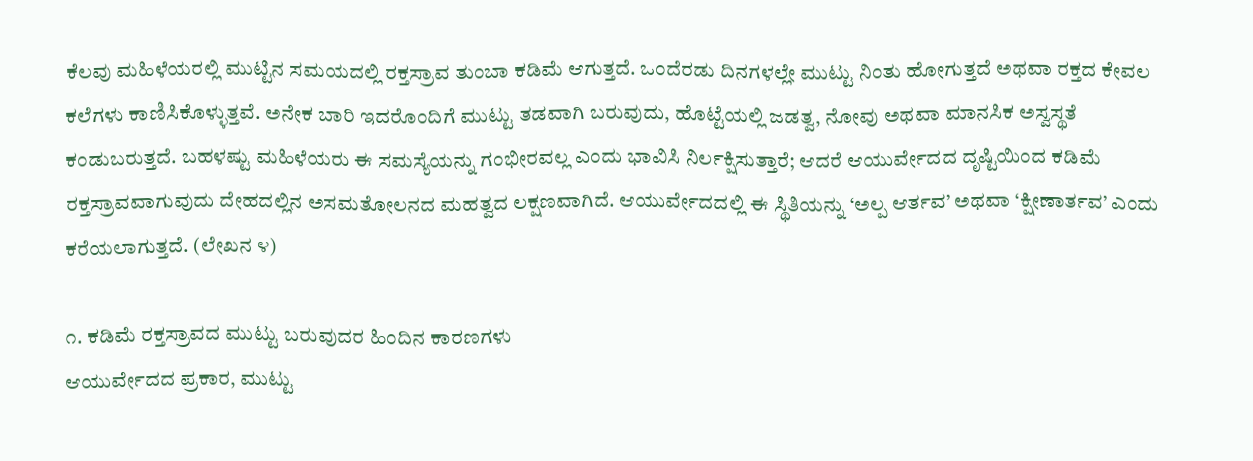ಕೆಲವು ಮಹಿಳೆಯರಲ್ಲಿ ಮುಟ್ಟಿನ ಸಮಯದಲ್ಲಿ ರಕ್ತಸ್ರಾವ ತುಂಬಾ ಕಡಿಮೆ ಆಗುತ್ತದೆ. ಒಂದೆರಡು ದಿನಗಳಲ್ಲೇ ಮುಟ್ಟು ನಿಂತು ಹೋಗುತ್ತದೆ ಅಥವಾ ರಕ್ತದ ಕೇವಲ ಕಲೆಗಳು ಕಾಣಿಸಿಕೊಳ್ಳುತ್ತವೆ. ಅನೇಕ ಬಾರಿ ಇದರೊಂದಿಗೆ ಮುಟ್ಟು ತಡವಾಗಿ ಬರುವುದು, ಹೊಟ್ಟೆಯಲ್ಲಿ ಜಡತ್ವ, ನೋವು ಅಥವಾ ಮಾನಸಿಕ ಅಸ್ವಸ್ಥತೆ ಕಂಡುಬರುತ್ತದೆ. ಬಹಳಷ್ಟು ಮಹಿಳೆಯರು ಈ ಸಮಸ್ಯೆಯನ್ನು ಗಂಭೀರವಲ್ಲ ಎಂದು ಭಾವಿಸಿ ನಿರ್ಲಕ್ಷಿಸುತ್ತಾರೆ; ಆದರೆ ಆಯುರ್ವೇದದ ದೃಷ್ಟಿಯಿಂದ ಕಡಿಮೆ ರಕ್ತಸ್ರಾವವಾಗುವುದು ದೇಹದಲ್ಲಿನ ಅಸಮತೋಲನದ ಮಹತ್ವದ ಲಕ್ಷಣವಾಗಿದೆ. ಆಯುರ್ವೇದದಲ್ಲಿ ಈ ಸ್ಥಿತಿಯನ್ನು ‘ಅಲ್ಪ ಆರ್ತವ’ ಅಥವಾ ‘ಕ್ಷೀಣಾರ್ತವ’ ಎಂದು ಕರೆಯಲಾಗುತ್ತದೆ. (ಲೇಖನ ೪)

೧. ಕಡಿಮೆ ರಕ್ತಸ್ರಾವದ ಮುಟ್ಟು ಬರುವುದರ ಹಿಂದಿನ ಕಾರಣಗಳು
ಆಯುರ್ವೇದದ ಪ್ರಕಾರ, ಮುಟ್ಟು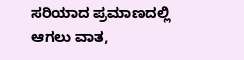ಸರಿಯಾದ ಪ್ರಮಾಣದಲ್ಲಿ ಆಗಲು ವಾತ,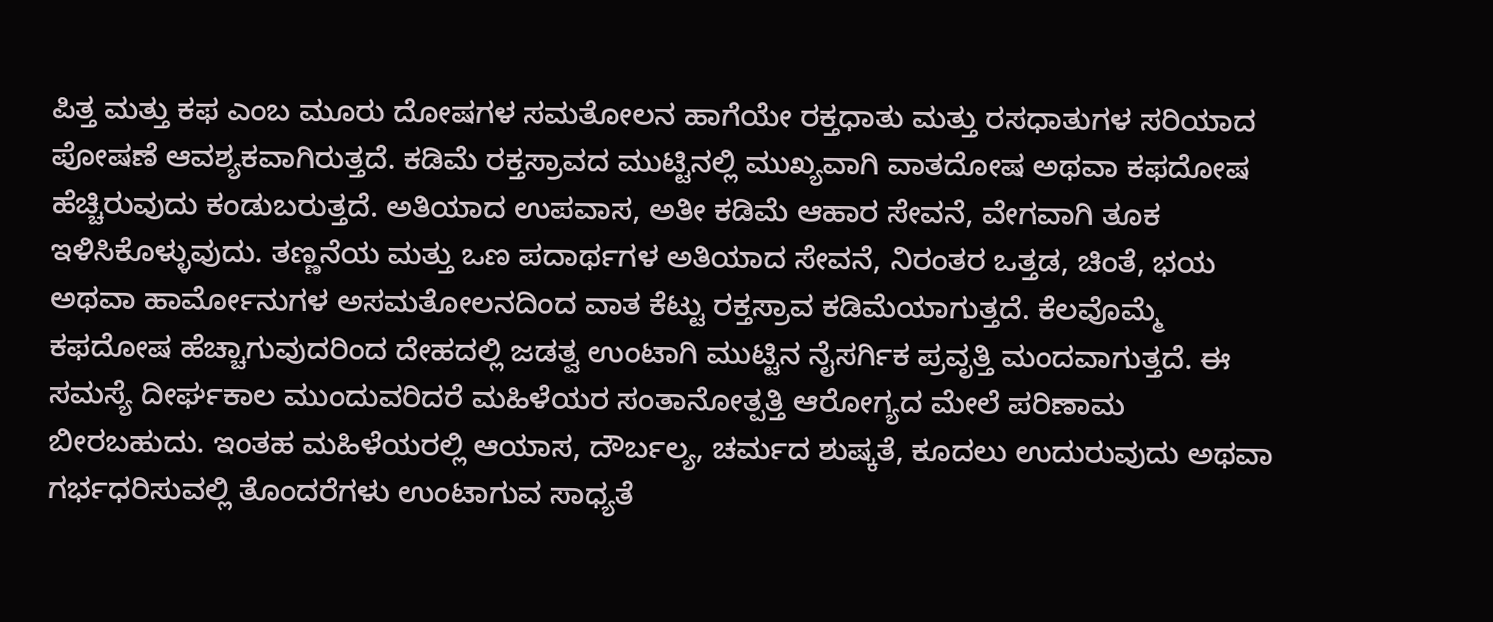ಪಿತ್ತ ಮತ್ತು ಕಫ ಎಂಬ ಮೂರು ದೋಷಗಳ ಸಮತೋಲನ ಹಾಗೆಯೇ ರಕ್ತಧಾತು ಮತ್ತು ರಸಧಾತುಗಳ ಸರಿಯಾದ ಪೋಷಣೆ ಆವಶ್ಯಕವಾಗಿರುತ್ತದೆ. ಕಡಿಮೆ ರಕ್ತಸ್ರಾವದ ಮುಟ್ಟಿನಲ್ಲಿ ಮುಖ್ಯವಾಗಿ ವಾತದೋಷ ಅಥವಾ ಕಫದೋಷ ಹೆಚ್ಚಿರುವುದು ಕಂಡುಬರುತ್ತದೆ. ಅತಿಯಾದ ಉಪವಾಸ, ಅತೀ ಕಡಿಮೆ ಆಹಾರ ಸೇವನೆ, ವೇಗವಾಗಿ ತೂಕ ಇಳಿಸಿಕೊಳ್ಳುವುದು. ತಣ್ಣನೆಯ ಮತ್ತು ಒಣ ಪದಾರ್ಥಗಳ ಅತಿಯಾದ ಸೇವನೆ, ನಿರಂತರ ಒತ್ತಡ, ಚಿಂತೆ, ಭಯ ಅಥವಾ ಹಾರ್ಮೋನುಗಳ ಅಸಮತೋಲನದಿಂದ ವಾತ ಕೆಟ್ಟು ರಕ್ತಸ್ರಾವ ಕಡಿಮೆಯಾಗುತ್ತದೆ. ಕೆಲವೊಮ್ಮೆ ಕಫದೋಷ ಹೆಚ್ಚಾಗುವುದರಿಂದ ದೇಹದಲ್ಲಿ ಜಡತ್ವ ಉಂಟಾಗಿ ಮುಟ್ಟಿನ ನೈಸರ್ಗಿಕ ಪ್ರವೃತ್ತಿ ಮಂದವಾಗುತ್ತದೆ. ಈ ಸಮಸ್ಯೆ ದೀರ್ಘಕಾಲ ಮುಂದುವರಿದರೆ ಮಹಿಳೆಯರ ಸಂತಾನೋತ್ಪತ್ತಿ ಆರೋಗ್ಯದ ಮೇಲೆ ಪರಿಣಾಮ ಬೀರಬಹುದು. ಇಂತಹ ಮಹಿಳೆಯರಲ್ಲಿ ಆಯಾಸ, ದೌರ್ಬಲ್ಯ, ಚರ್ಮದ ಶುಷ್ಕತೆ, ಕೂದಲು ಉದುರುವುದು ಅಥವಾ ಗರ್ಭಧರಿಸುವಲ್ಲಿ ತೊಂದರೆಗಳು ಉಂಟಾಗುವ ಸಾಧ್ಯತೆ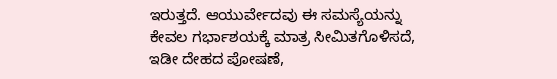ಇರುತ್ತದೆ. ಆಯುರ್ವೇದವು ಈ ಸಮಸ್ಯೆಯನ್ನು ಕೇವಲ ಗರ್ಭಾಶಯಕ್ಕೆ ಮಾತ್ರ ಸೀಮಿತಗೊಳಿಸದೆ, ಇಡೀ ದೇಹದ ಪೋಷಣೆ,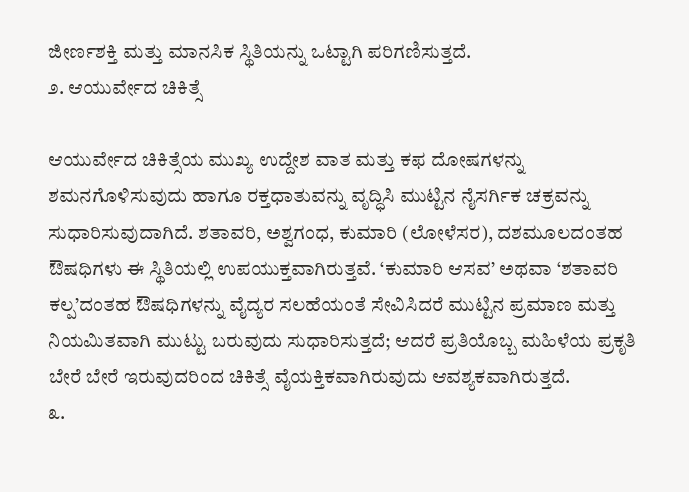ಜೀರ್ಣಶಕ್ತಿ ಮತ್ತು ಮಾನಸಿಕ ಸ್ಥಿತಿಯನ್ನು ಒಟ್ಟಾಗಿ ಪರಿಗಣಿಸುತ್ತದೆ.
೨. ಆಯುರ್ವೇದ ಚಿಕಿತ್ಸೆ

ಆಯುರ್ವೇದ ಚಿಕಿತ್ಸೆಯ ಮುಖ್ಯ ಉದ್ದೇಶ ವಾತ ಮತ್ತು ಕಫ ದೋಷಗಳನ್ನು ಶಮನಗೊಳಿಸುವುದು ಹಾಗೂ ರಕ್ತಧಾತುವನ್ನು ವೃದ್ಧಿಸಿ ಮುಟ್ಟಿನ ನೈಸರ್ಗಿಕ ಚಕ್ರವನ್ನು ಸುಧಾರಿಸುವುದಾಗಿದೆ. ಶತಾವರಿ, ಅಶ್ವಗಂಧ, ಕುಮಾರಿ (ಲೋಳೆಸರ), ದಶಮೂಲದಂತಹ ಔಷಧಿಗಳು ಈ ಸ್ಥಿತಿಯಲ್ಲಿ ಉಪಯುಕ್ತವಾಗಿರುತ್ತವೆ. ‘ಕುಮಾರಿ ಆಸವ’ ಅಥವಾ ‘ಶತಾವರಿ ಕಲ್ಪ’ದಂತಹ ಔಷಧಿಗಳನ್ನು ವೈದ್ಯರ ಸಲಹೆಯಂತೆ ಸೇವಿಸಿದರೆ ಮುಟ್ಟಿನ ಪ್ರಮಾಣ ಮತ್ತು ನಿಯಮಿತವಾಗಿ ಮುಟ್ಟು ಬರುವುದು ಸುಧಾರಿಸುತ್ತದೆ; ಆದರೆ ಪ್ರತಿಯೊಬ್ಬ ಮಹಿಳೆಯ ಪ್ರಕೃತಿ ಬೇರೆ ಬೇರೆ ಇರುವುದರಿಂದ ಚಿಕಿತ್ಸೆ ವೈಯಕ್ತಿಕವಾಗಿರುವುದು ಆವಶ್ಯಕವಾಗಿರುತ್ತದೆ.
೩.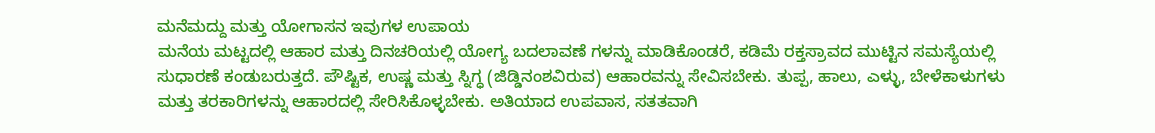ಮನೆಮದ್ದು ಮತ್ತು ಯೋಗಾಸನ ಇವುಗಳ ಉಪಾಯ
ಮನೆಯ ಮಟ್ಟದಲ್ಲಿ ಆಹಾರ ಮತ್ತು ದಿನಚರಿಯಲ್ಲಿ ಯೋಗ್ಯ ಬದಲಾವಣೆ ಗಳನ್ನು ಮಾಡಿಕೊಂಡರೆ, ಕಡಿಮೆ ರಕ್ತಸ್ರಾವದ ಮುಟ್ಟಿನ ಸಮಸ್ಯೆಯಲ್ಲಿ ಸುಧಾರಣೆ ಕಂಡುಬರುತ್ತದೆ. ಪೌಷ್ಟಿಕ, ಉಷ್ಣ ಮತ್ತು ಸ್ನಿಗ್ಧ (ಜಿಡ್ಡಿನಂಶವಿರುವ) ಆಹಾರವನ್ನು ಸೇವಿಸಬೇಕು. ತುಪ್ಪ, ಹಾಲು, ಎಳ್ಳು, ಬೇಳೆಕಾಳುಗಳು ಮತ್ತು ತರಕಾರಿಗಳನ್ನು ಆಹಾರದಲ್ಲಿ ಸೇರಿಸಿಕೊಳ್ಳಬೇಕು. ಅತಿಯಾದ ಉಪವಾಸ, ಸತತವಾಗಿ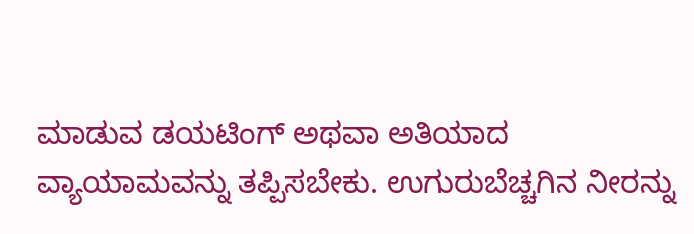ಮಾಡುವ ಡಯಟಿಂಗ್ ಅಥವಾ ಅತಿಯಾದ ವ್ಯಾಯಾಮವನ್ನು ತಪ್ಪಿಸಬೇಕು. ಉಗುರುಬೆಚ್ಚಗಿನ ನೀರನ್ನು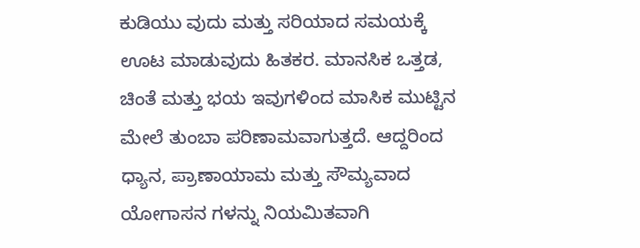ಕುಡಿಯು ವುದು ಮತ್ತು ಸರಿಯಾದ ಸಮಯಕ್ಕೆ ಊಟ ಮಾಡುವುದು ಹಿತಕರ. ಮಾನಸಿಕ ಒತ್ತಡ, ಚಿಂತೆ ಮತ್ತು ಭಯ ಇವುಗಳಿಂದ ಮಾಸಿಕ ಮುಟ್ಟಿನ ಮೇಲೆ ತುಂಬಾ ಪರಿಣಾಮವಾಗುತ್ತದೆ. ಆದ್ದರಿಂದ ಧ್ಯಾನ, ಪ್ರಾಣಾಯಾಮ ಮತ್ತು ಸೌಮ್ಯವಾದ ಯೋಗಾಸನ ಗಳನ್ನು ನಿಯಮಿತವಾಗಿ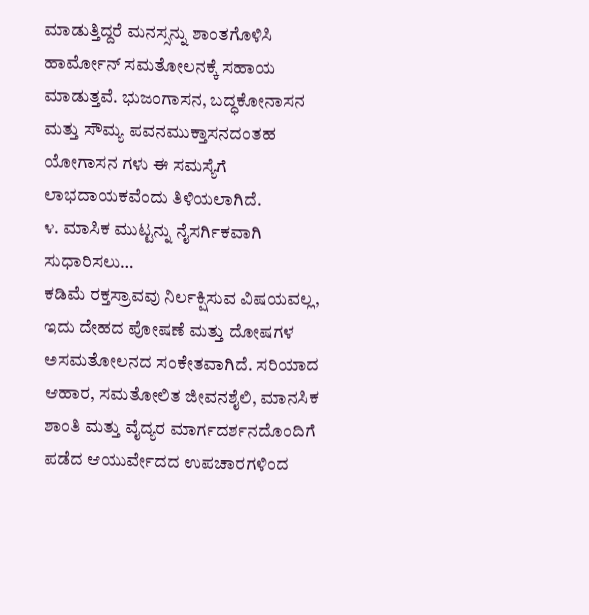ಮಾಡುತ್ತಿದ್ದರೆ ಮನಸ್ಸನ್ನು ಶಾಂತಗೊಳಿಸಿ ಹಾರ್ಮೋನ್ ಸಮತೋಲನಕ್ಕೆ ಸಹಾಯ ಮಾಡುತ್ತವೆ. ಭುಜಂಗಾಸನ, ಬದ್ಧಕೋನಾಸನ ಮತ್ತು ಸೌಮ್ಯ ಪವನಮುಕ್ತಾಸನದಂತಹ ಯೋಗಾಸನ ಗಳು ಈ ಸಮಸ್ಯೆಗೆ ಲಾಭದಾಯಕವೆಂದು ತಿಳಿಯಲಾಗಿದೆ.
೪. ಮಾಸಿಕ ಮುಟ್ಟನ್ನು ನೈಸರ್ಗಿಕವಾಗಿ ಸುಧಾರಿಸಲು…
ಕಡಿಮೆ ರಕ್ತಸ್ರಾವವು ನಿರ್ಲಕ್ಷಿಸುವ ವಿಷಯವಲ್ಲ, ಇದು ದೇಹದ ಪೋಷಣೆ ಮತ್ತು ದೋಷಗಳ ಅಸಮತೋಲನದ ಸಂಕೇತವಾಗಿದೆ. ಸರಿಯಾದ ಆಹಾರ, ಸಮತೋಲಿತ ಜೀವನಶೈಲಿ, ಮಾನಸಿಕ ಶಾಂತಿ ಮತ್ತು ವೈದ್ಯರ ಮಾರ್ಗದರ್ಶನದೊಂದಿಗೆ ಪಡೆದ ಆಯುರ್ವೇದದ ಉಪಚಾರಗಳಿಂದ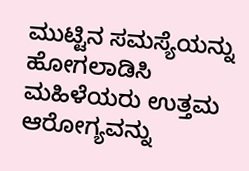ಮುಟ್ಟಿನ ಸಮಸ್ಯೆಯನ್ನು ಹೋಗಲಾಡಿಸಿ ಮಹಿಳೆಯರು ಉತ್ತಮ ಆರೋಗ್ಯವನ್ನು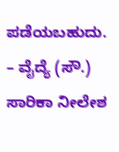ಪಡೆಯಬಹುದು.
– ವೈದ್ಯೆ (ಸೌ.) ಸಾರಿಕಾ ನೀಲೇಶ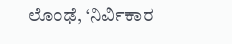ಲೊಂಢೆ, ‘ನಿರ್ವಿಕಾರ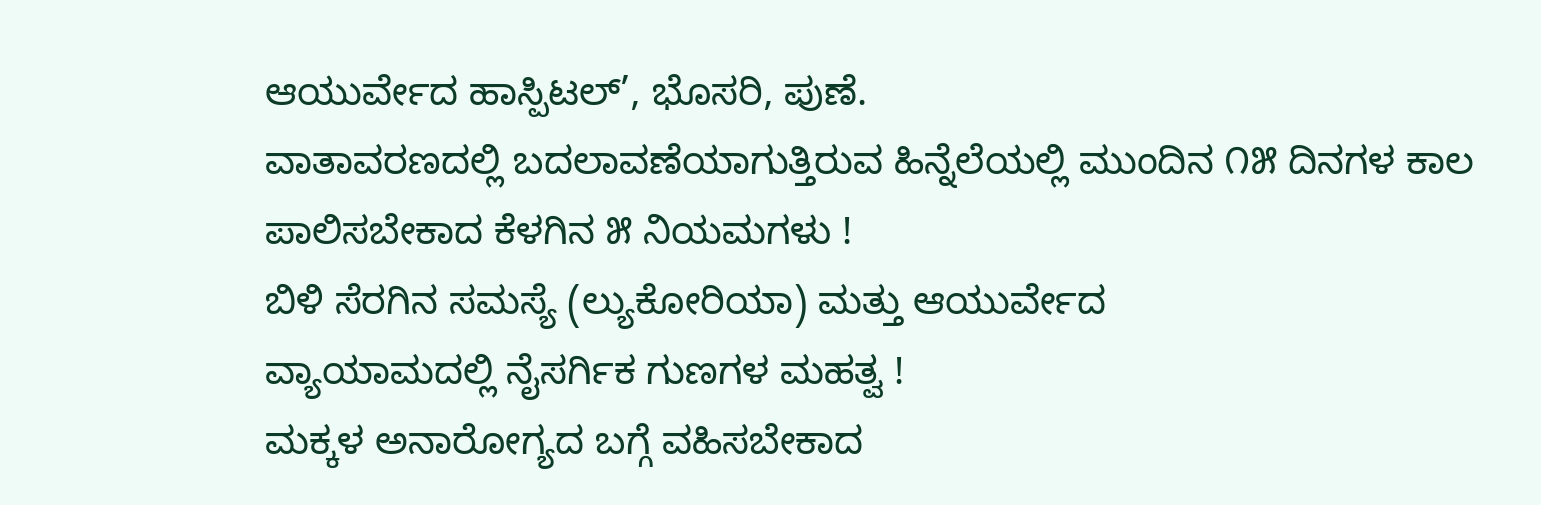ಆಯುರ್ವೇದ ಹಾಸ್ಪಿಟಲ್’, ಭೊಸರಿ, ಪುಣೆ.
ವಾತಾವರಣದಲ್ಲಿ ಬದಲಾವಣೆಯಾಗುತ್ತಿರುವ ಹಿನ್ನೆಲೆಯಲ್ಲಿ ಮುಂದಿನ ೧೫ ದಿನಗಳ ಕಾಲ ಪಾಲಿಸಬೇಕಾದ ಕೆಳಗಿನ ೫ ನಿಯಮಗಳು !
ಬಿಳಿ ಸೆರಗಿನ ಸಮಸ್ಯೆ (ಲ್ಯುಕೋರಿಯಾ) ಮತ್ತು ಆಯುರ್ವೇದ
ವ್ಯಾಯಾಮದಲ್ಲಿ ನೈಸರ್ಗಿಕ ಗುಣಗಳ ಮಹತ್ವ !
ಮಕ್ಕಳ ಅನಾರೋಗ್ಯದ ಬಗ್ಗೆ ವಹಿಸಬೇಕಾದ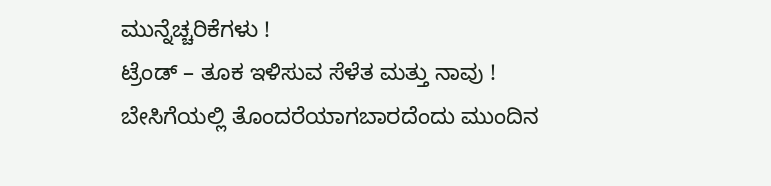ಮುನ್ನೆಚ್ಚರಿಕೆಗಳು !
ಟ್ರೆಂಡ್ – ತೂಕ ಇಳಿಸುವ ಸೆಳೆತ ಮತ್ತು ನಾವು !
ಬೇಸಿಗೆಯಲ್ಲಿ ತೊಂದರೆಯಾಗಬಾರದೆಂದು ಮುಂದಿನ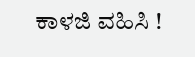ಕಾಳಜಿ ವಹಿಸಿ !